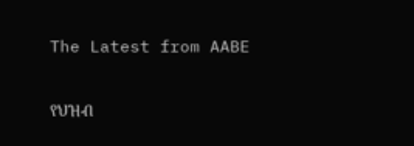The Latest from AABE

የህዝብ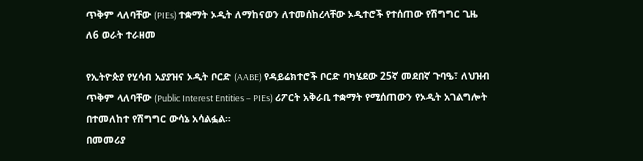ጥቅም ላለባቸው (PIEs) ተቋማት ኦዲት ለማከናወን ለተመሰከረላቸው ኦዲተሮች የተሰጠው የሽግግር ጊዜ ለ6 ወራት ተራዘመ

የኢትዮጵያ የሂሳብ አያያዝና ኦዲት ቦርድ (AABE) የዳይሬክተሮች ቦርድ ባካሄደው 25ኛ መደበኛ ጉባዔ፣ ለህዝብ ጥቅም ላለባቸው (Public Interest Entities – PIEs) ሪፖርት አቅራቢ ተቋማት የሚሰጠውን የኦዲት አገልግሎት በተመለከተ የሽግግር ውሳኔ አሳልፏል።
በመመሪያ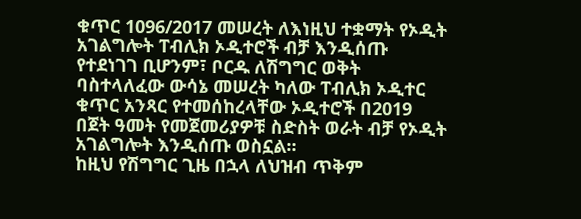ቁጥር 1096/2017 መሠረት ለእነዚህ ተቋማት የኦዲት አገልግሎት ፐብሊክ ኦዲተሮች ብቻ እንዲሰጡ የተደነገገ ቢሆንም፣ ቦርዱ ለሽግግር ወቅት ባስተላለፈው ውሳኔ መሠረት ካለው ፐብሊክ ኦዲተር ቁጥር አንጻር የተመሰከረላቸው ኦዲተሮች በ2019 በጀት ዓመት የመጀመሪያዎቹ ስድስት ወራት ብቻ የኦዲት አገልግሎት እንዲሰጡ ወስኗል።
ከዚህ የሽግግር ጊዜ በኋላ ለህዝብ ጥቅም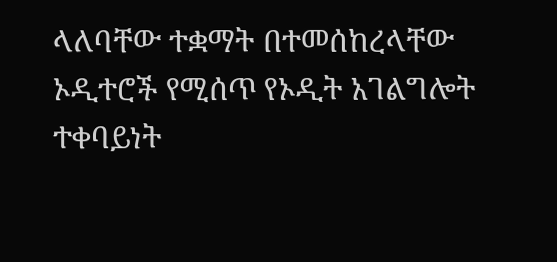ላለባቸው ተቋማት በተመሰከረላቸው ኦዲተሮች የሚሰጥ የኦዲት አገልግሎት ተቀባይነት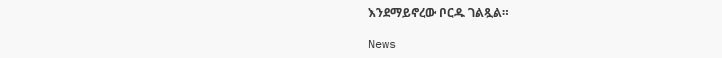እንደማይኖረው ቦርዱ ገልጿል።

News